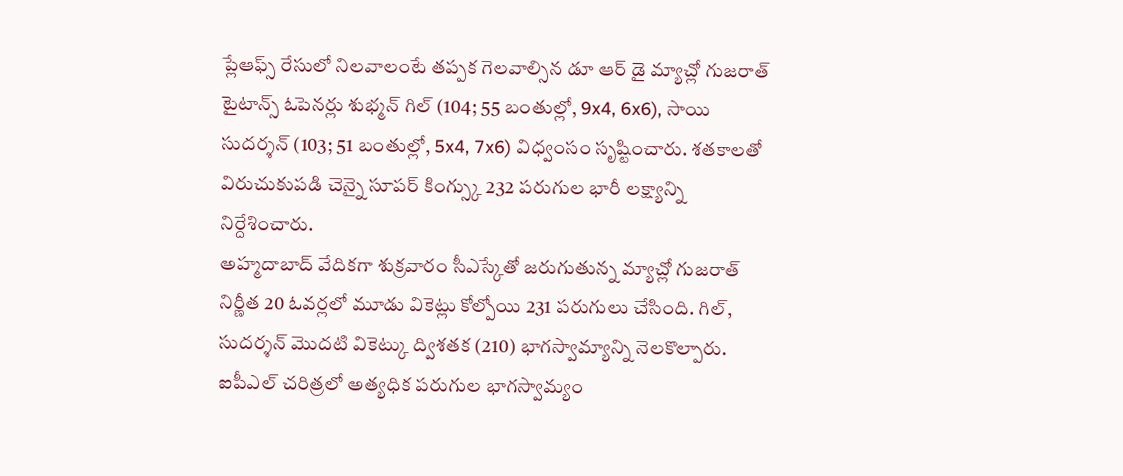ప్లేఆఫ్స్ రేసులో నిలవాలంటే తప్పక గెలవాల్సిన డూ ఆర్ డై మ్యాచ్లో గుజరాత్ టైటాన్స్ ఓపెనర్లు శుభ్మన్ గిల్ (104; 55 బంతుల్లో, 9x4, 6x6), సాయి సుదర్శన్ (103; 51 బంతుల్లో, 5x4, 7x6) విధ్వంసం సృష్టించారు. శతకాలతో విరుచుకుపడి చెన్నై సూపర్ కింగ్స్కు 232 పరుగుల భారీ లక్ష్యాన్ని నిర్దేశించారు.
అహ్మదాబాద్ వేదికగా శుక్రవారం సీఎస్కేతో జరుగుతున్న మ్యాచ్లో గుజరాత్ నిర్ణీత 20 ఓవర్లలో మూడు వికెట్లు కోల్పోయి 231 పరుగులు చేసింది. గిల్, సుదర్శన్ మొదటి వికెట్కు ద్విశతక (210) భాగస్వామ్యాన్ని నెలకొల్పారు. ఐపీఎల్ చరిత్రలో అత్యధిక పరుగుల భాగస్వామ్యం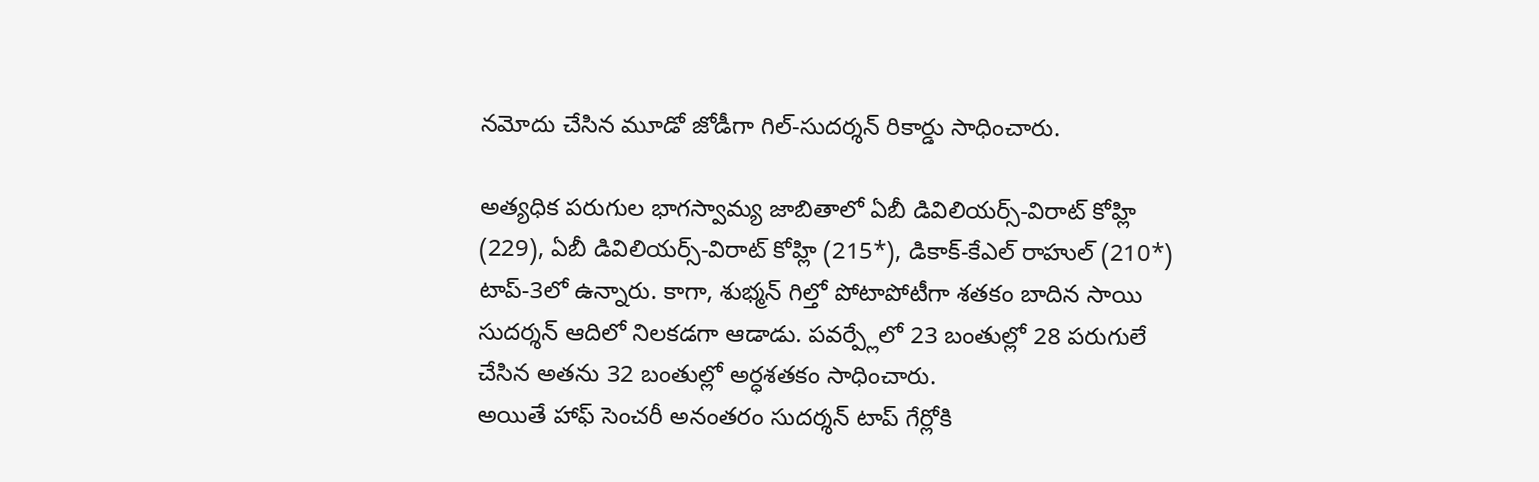నమోదు చేసిన మూడో జోడీగా గిల్-సుదర్శన్ రికార్డు సాధించారు.

అత్యధిక పరుగుల భాగస్వామ్య జాబితాలో ఏబీ డివిలియర్స్-విరాట్ కోహ్లి (229), ఏబీ డివిలియర్స్-విరాట్ కోహ్లి (215*), డికాక్-కేఎల్ రాహుల్ (210*) టాప్-3లో ఉన్నారు. కాగా, శుభ్మన్ గిల్తో పోటాపోటీగా శతకం బాదిన సాయి సుదర్శన్ ఆదిలో నిలకడగా ఆడాడు. పవర్ప్లేలో 23 బంతుల్లో 28 పరుగులే చేసిన అతను 32 బంతుల్లో అర్ధశతకం సాధించారు.
అయితే హాఫ్ సెంచరీ అనంతరం సుదర్శన్ టాప్ గేర్లోకి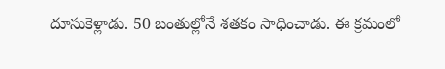దూసుకెళ్లాడు. 50 బంతుల్లోనే శతకం సాధించాడు. ఈ క్రమంలో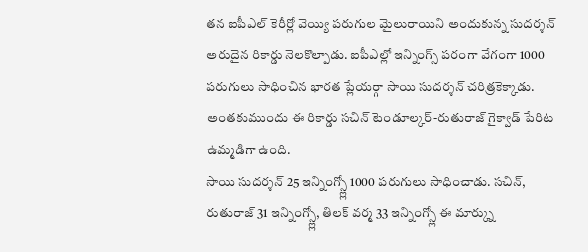తన ఐపీఎల్ కెరీర్లో వెయ్యి పరుగుల మైలురాయిని అందుకున్న సుదర్శన్ అరుదైన రికార్డు నెలకొల్పాడు. ఐపీఎల్లో ఇన్నింగ్స్ పరంగా వేగంగా 1000 పరుగులు సాధించిన భారత ప్లేయర్గా సాయి సుదర్శన్ చరిత్రకెక్కాడు. అంతకుముందు ఈ రికార్డు సచిన్ టెండూల్కర్-రుతురాజ్ గైక్వాడ్ పేరిట ఉమ్మడిగా ఉంది.
సాయి సుదర్శన్ 25 ఇన్నింగ్స్ల్లో 1000 పరుగులు సాధించాడు. సచిన్, రుతురాజ్ 31 ఇన్నింగ్స్ల్లో, తిలక్ వర్మ 33 ఇన్నింగ్స్లో ఈ మార్క్ను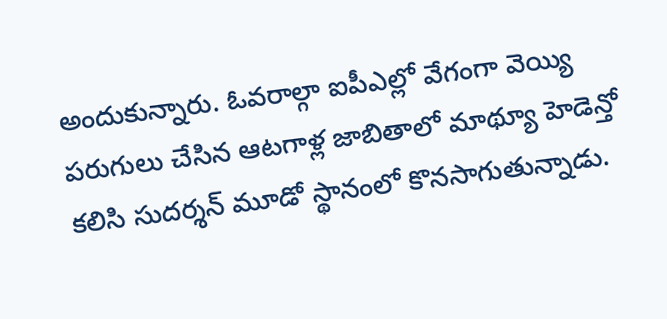అందుకున్నారు. ఓవరాల్గా ఐపీఎల్లో వేగంగా వెయ్యి పరుగులు చేసిన ఆటగాళ్ల జాబితాలో మాథ్యూ హెడెన్తో కలిసి సుదర్శన్ మూడో స్థానంలో కొనసాగుతున్నాడు.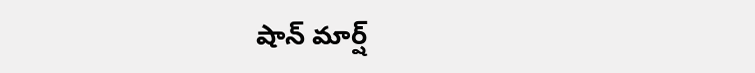షాన్ మార్ష్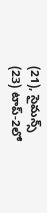(21), సైమన్స్ (23) టాప్-2లో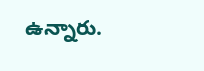ఉన్నారు.